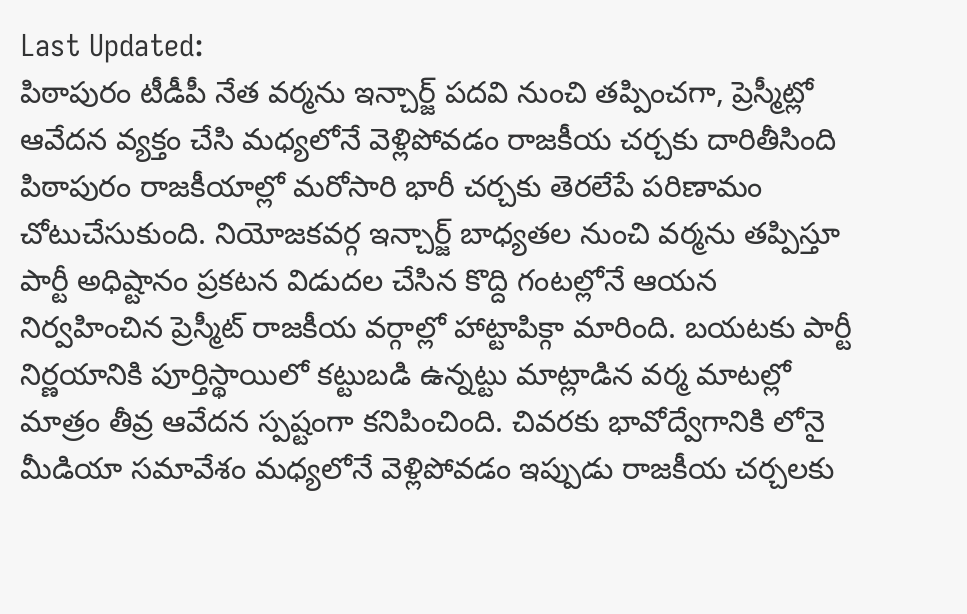Last Updated:
పిఠాపురం టీడీపీ నేత వర్మను ఇన్చార్జ్ పదవి నుంచి తప్పించగా, ప్రెస్మీట్లో ఆవేదన వ్యక్తం చేసి మధ్యలోనే వెళ్లిపోవడం రాజకీయ చర్చకు దారితీసింది
పిఠాపురం రాజకీయాల్లో మరోసారి భారీ చర్చకు తెరలేపే పరిణామం చోటుచేసుకుంది. నియోజకవర్గ ఇన్చార్జ్ బాధ్యతల నుంచి వర్మను తప్పిస్తూ పార్టీ అధిష్టానం ప్రకటన విడుదల చేసిన కొద్ది గంటల్లోనే ఆయన నిర్వహించిన ప్రెస్మీట్ రాజకీయ వర్గాల్లో హాట్టాపిక్గా మారింది. బయటకు పార్టీ నిర్ణయానికి పూర్తిస్థాయిలో కట్టుబడి ఉన్నట్టు మాట్లాడిన వర్మ మాటల్లో మాత్రం తీవ్ర ఆవేదన స్పష్టంగా కనిపించింది. చివరకు భావోద్వేగానికి లోనై మీడియా సమావేశం మధ్యలోనే వెళ్లిపోవడం ఇప్పుడు రాజకీయ చర్చలకు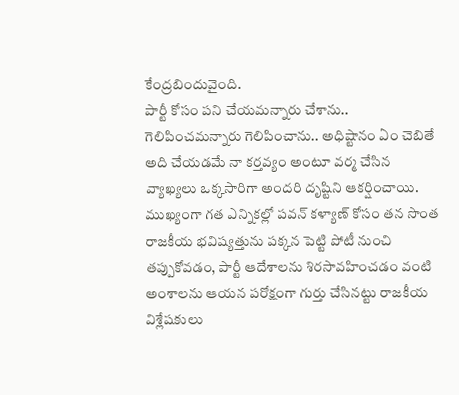కేంద్రబిందువైంది.
పార్టీ కోసం పని చేయమన్నారు చేశాను.. గెలిపించమన్నారు గెలిపించాను.. అధిష్టానం ఏం చెబితే అది చేయడమే నా కర్తవ్యం అంటూ వర్మ చేసిన వ్యాఖ్యలు ఒక్కసారిగా అందరి దృష్టిని ఆకర్షించాయి. ముఖ్యంగా గత ఎన్నికల్లో పవన్ కళ్యాణ్ కోసం తన సొంత రాజకీయ భవిష్యత్తును పక్కన పెట్టి పోటీ నుంచి తప్పుకోవడం, పార్టీ ఆదేశాలను శిరసావహించడం వంటి అంశాలను ఆయన పరోక్షంగా గుర్తు చేసినట్టు రాజకీయ విశ్లేషకులు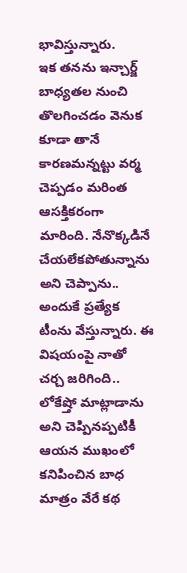భావిస్తున్నారు.
ఇక తనను ఇన్చార్జ్ బాధ్యతల నుంచి తొలగించడం వెనుక కూడా తానే కారణమన్నట్టు వర్మ చెప్పడం మరింత ఆసక్తికరంగా మారింది. నేనొక్కడినే చేయలేకపోతున్నాను అని చెప్పాను.. అందుకే ప్రత్యేక టీంను వేస్తున్నారు. ఈ విషయంపై నాతో చర్చ జరిగింది.. లోకేష్తో మాట్లాడాను అని చెప్పినప్పటికీ ఆయన ముఖంలో కనిపించిన బాధ మాత్రం వేరే కథ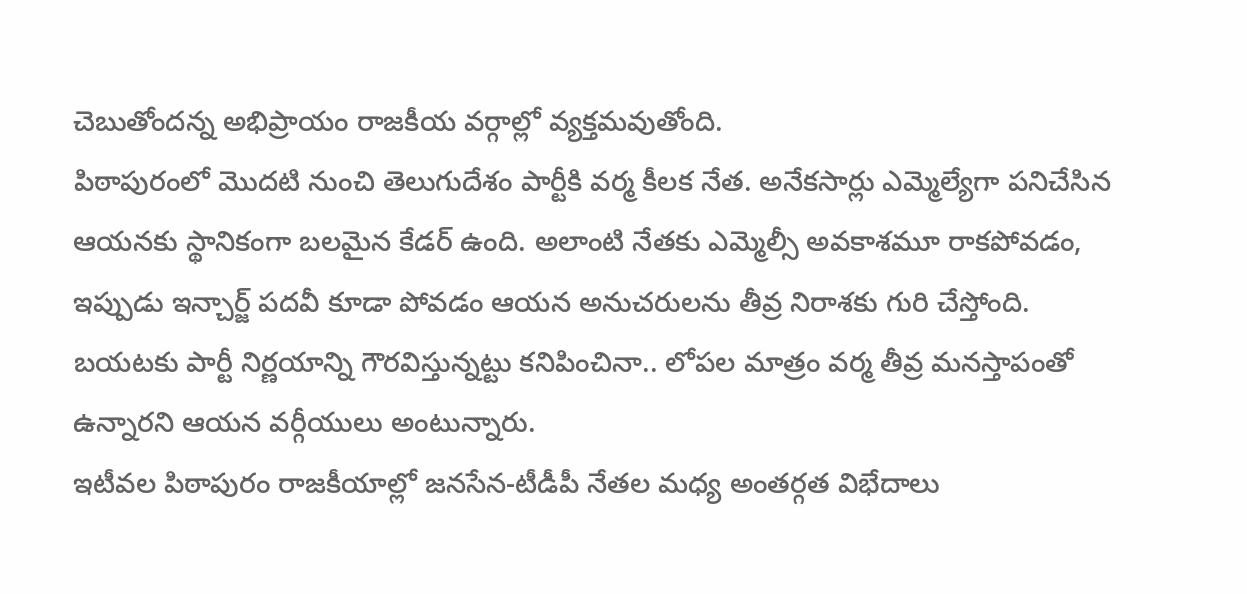చెబుతోందన్న అభిప్రాయం రాజకీయ వర్గాల్లో వ్యక్తమవుతోంది.
పిఠాపురంలో మొదటి నుంచి తెలుగుదేశం పార్టీకి వర్మ కీలక నేత. అనేకసార్లు ఎమ్మెల్యేగా పనిచేసిన ఆయనకు స్థానికంగా బలమైన కేడర్ ఉంది. అలాంటి నేతకు ఎమ్మెల్సీ అవకాశమూ రాకపోవడం, ఇప్పుడు ఇన్చార్జ్ పదవీ కూడా పోవడం ఆయన అనుచరులను తీవ్ర నిరాశకు గురి చేస్తోంది. బయటకు పార్టీ నిర్ణయాన్ని గౌరవిస్తున్నట్టు కనిపించినా.. లోపల మాత్రం వర్మ తీవ్ర మనస్తాపంతో ఉన్నారని ఆయన వర్గీయులు అంటున్నారు.
ఇటీవల పిఠాపురం రాజకీయాల్లో జనసేన-టీడీపీ నేతల మధ్య అంతర్గత విభేదాలు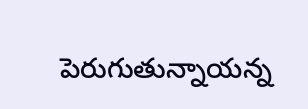పెరుగుతున్నాయన్న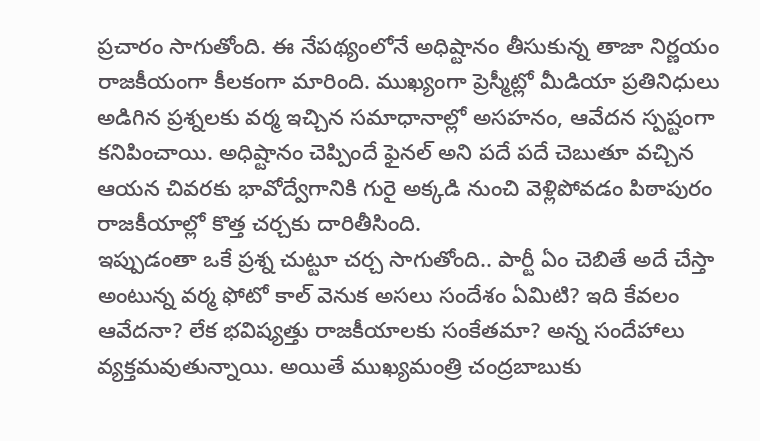ప్రచారం సాగుతోంది. ఈ నేపథ్యంలోనే అధిష్టానం తీసుకున్న తాజా నిర్ణయం రాజకీయంగా కీలకంగా మారింది. ముఖ్యంగా ప్రెస్మీట్లో మీడియా ప్రతినిధులు అడిగిన ప్రశ్నలకు వర్మ ఇచ్చిన సమాధానాల్లో అసహనం, ఆవేదన స్పష్టంగా కనిపించాయి. అధిష్టానం చెప్పిందే ఫైనల్ అని పదే పదే చెబుతూ వచ్చిన ఆయన చివరకు భావోద్వేగానికి గురై అక్కడి నుంచి వెళ్లిపోవడం పిఠాపురం రాజకీయాల్లో కొత్త చర్చకు దారితీసింది.
ఇప్పుడంతా ఒకే ప్రశ్న చుట్టూ చర్చ సాగుతోంది.. పార్టీ ఏం చెబితే అదే చేస్తా అంటున్న వర్మ ఫోటో కాల్ వెనుక అసలు సందేశం ఏమిటి? ఇది కేవలం ఆవేదనా? లేక భవిష్యత్తు రాజకీయాలకు సంకేతమా? అన్న సందేహాలు వ్యక్తమవుతున్నాయి. అయితే ముఖ్యమంత్రి చంద్రబాబుకు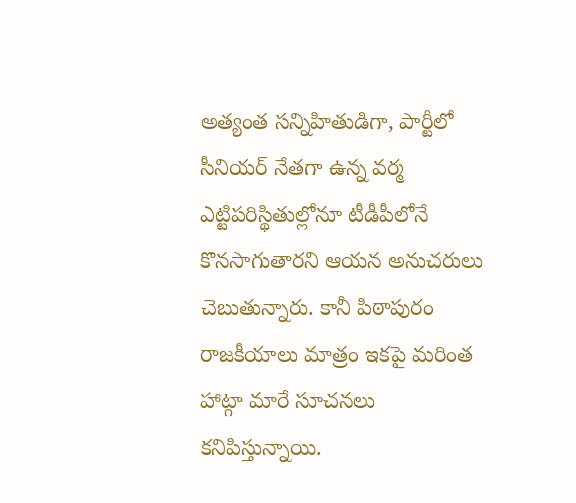అత్యంత సన్నిహితుడిగా, పార్టీలో సీనియర్ నేతగా ఉన్న వర్మ ఎట్టిపరిస్థితుల్లోనూ టీడీపీలోనే కొనసాగుతారని ఆయన అనుచరులు చెబుతున్నారు. కానీ పిఠాపురం రాజకీయాలు మాత్రం ఇకపై మరింత హాట్గా మారే సూచనలు కనిపిస్తున్నాయి.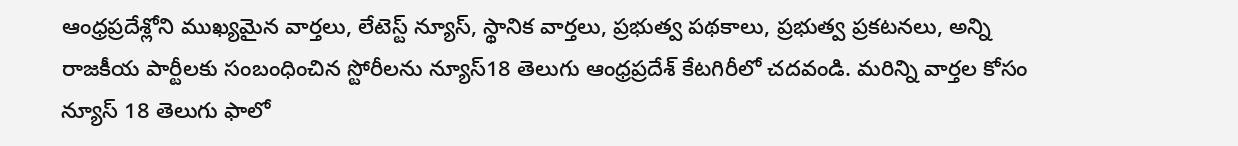ఆంధ్రప్రదేశ్లోని ముఖ్యమైన వార్తలు, లేటెస్ట్ న్యూస్, స్థానిక వార్తలు, ప్రభుత్వ పథకాలు, ప్రభుత్వ ప్రకటనలు, అన్ని రాజకీయ పార్టీలకు సంబంధించిన స్టోరీలను న్యూస్18 తెలుగు ఆంధ్రప్రదేశ్ కేటగిరీలో చదవండి. మరిన్ని వార్తల కోసం న్యూస్ 18 తెలుగు ఫాలో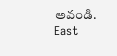అవండి.
East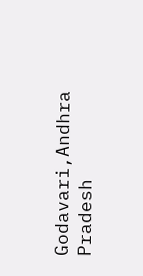Godavari,Andhra Pradesh